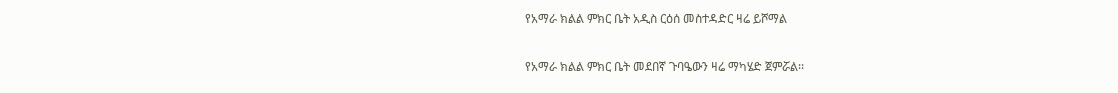የአማራ ክልል ምክር ቤት አዲስ ርዕሰ መስተዳድር ዛሬ ይሾማል

የአማራ ክልል ምክር ቤት መደበኛ ጉባዔውን ዛሬ ማካሄድ ጀምሯል፡፡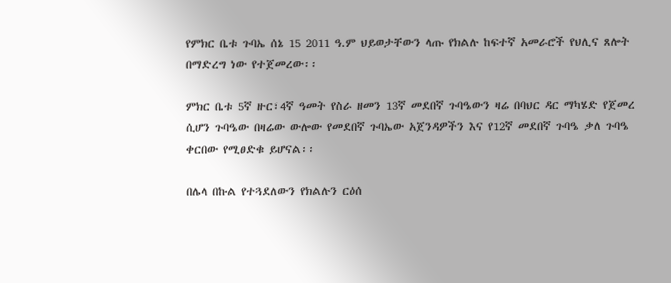የምክር ቤቱ ጉባኤ ሰኔ 15 2011 ዓ.ም ህይወታቸውን ላጡ የክልሉ ከፍተኛ አመራሮች የህሊና ጸሎት በማድረግ ነው የተጀመረው፡፡

ምክር ቤቱ 5ኛ ዙር፣4ኛ ዓመት የስራ ዘመን 13ኛ መደበኛ ጉባዔውን ዛሬ በባህር ዳር ማካሄድ የጀመረ ሲሆን ጉባዔው በዛሬው ውሎው የመደበኛ ጉባኤው አጀንዳዎችን እና የ12ኛ መደበኛ ጉባዔ ቃለ ጉባዔ ቀርበው የሚፀድቁ ይሆናል፡፡

በሌላ በኩል የተጓደለውን የክልሉን ርዕሰ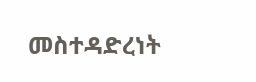መስተዳድረነት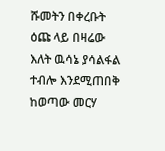ሹመትን በቀረቡት ዕጩ ላይ በዛሬው እለት ዉሳኔ ያሳልፋል ተብሎ እንደሚጠበቅ ከወጣው መርሃ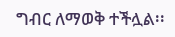ግብር ለማወቅ ተችሏል፡፡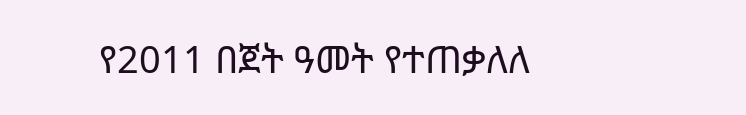የ2011 በጀት ዓመት የተጠቃለለ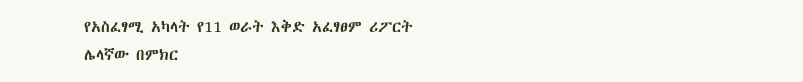የአስፈፃሚ አካላት የ11 ወራት እቅድ አፈፃፀም ሪፖርት ሌላኛው በምክር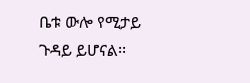ቤቱ ውሎ የሚታይ ጉዳይ ይሆናል፡፡